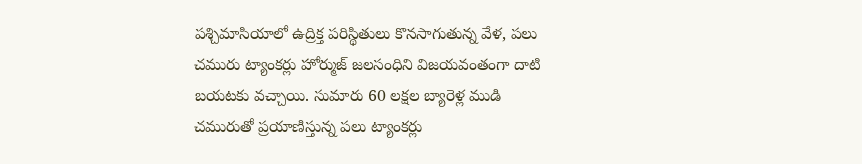పశ్చిమాసియాలో ఉద్రిక్త పరిస్థితులు కొనసాగుతున్న వేళ, పలు చమురు ట్యాంకర్లు హోర్ముజ్ జలసంధిని విజయవంతంగా దాటి బయటకు వచ్చాయి. సుమారు 60 లక్షల బ్యారెళ్ల ముడి చమురుతో ప్రయాణిస్తున్న పలు ట్యాంకర్లు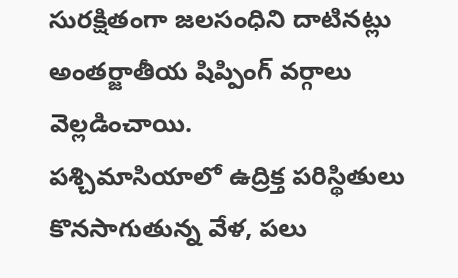సురక్షితంగా జలసంధిని దాటినట్లు అంతర్జాతీయ షిప్పింగ్ వర్గాలు వెల్లడించాయి.
పశ్చిమాసియాలో ఉద్రిక్త పరిస్థితులు కొనసాగుతున్న వేళ, పలు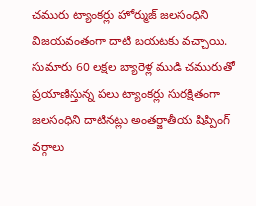చమురు ట్యాంకర్లు హోర్ముజ్ జలసంధిని విజయవంతంగా దాటి బయటకు వచ్చాయి. సుమారు 60 లక్షల బ్యారెళ్ల ముడి చమురుతో ప్రయాణిస్తున్న పలు ట్యాంకర్లు సురక్షితంగా జలసంధిని దాటినట్లు అంతర్జాతీయ షిప్పింగ్ వర్గాలు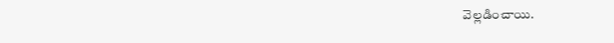వెల్లడించాయి.